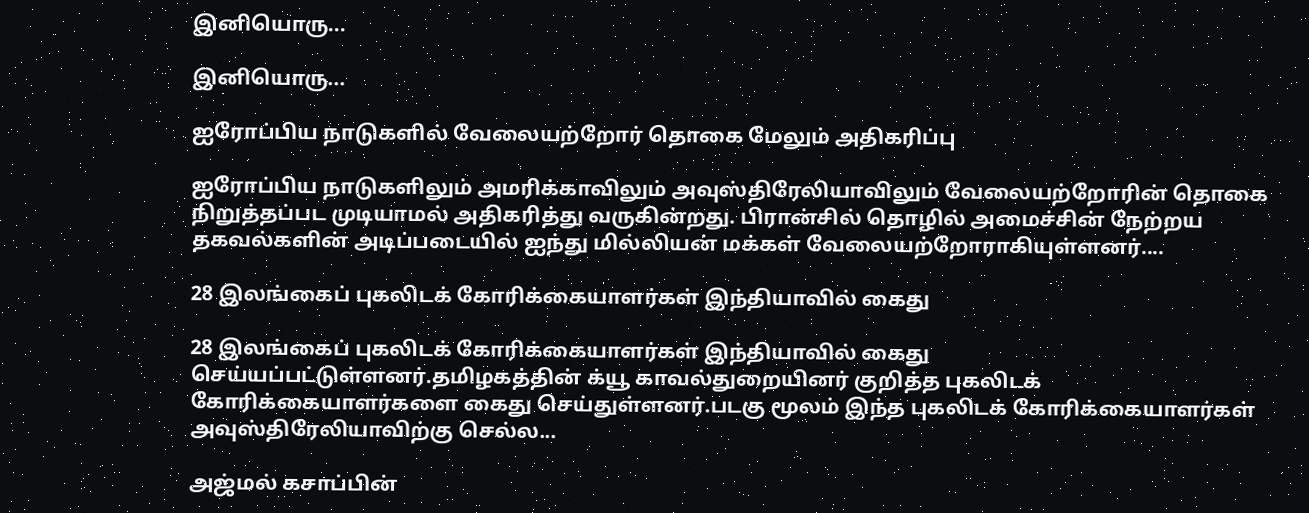இனியொரு...

இனியொரு...

ஐரோப்பிய நாடுகளில் வேலையற்றோர் தொகை மேலும் அதிகரிப்பு

ஐரோப்பிய நாடுகளிலும் அமரிக்காவிலும் அவுஸ்திரேலியாவிலும் வேலையற்றோரின் தொகை நிறுத்தப்பட முடியாமல் அதிகரித்து வருகின்றது. பிரான்சில் தொழில் அமைச்சின் நேற்றய தகவல்களின் அடிப்படையில் ஐந்து மில்லியன் மக்கள் வேலையற்றோராகியுள்ளனர்....

28 இலங்கைப் புகலிடக் கோரிக்கையாளர்கள் இந்தியாவில் கைது

28 இலங்கைப் புகலிடக் கோரிக்கையாளர்கள் இந்தியாவில் கைது செய்யப்பட்டுள்ளனர்.தமிழகத்தின் க்யூ காவல்துறையினர் குறித்த புகலிடக் கோரிக்கையாளர்களை கைது செய்துள்ளனர்.படகு மூலம் இந்த புகலிடக் கோரிக்கையாளர்கள் அவுஸ்திரேலியாவிற்கு செல்ல...

அஜ்மல் கசாப்பின்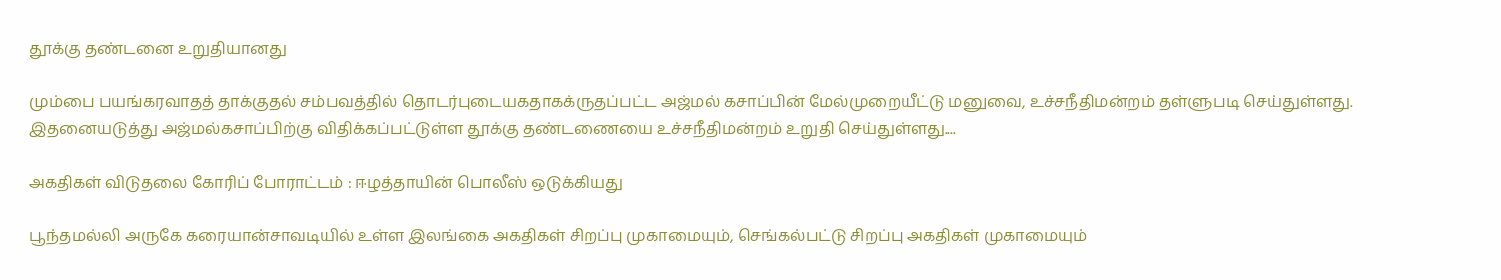தூக்கு தண்டனை உறுதியானது

மும்பை பயங்கரவாதத் தாக்குதல் சம்பவத்தில் தொடர்புடையகதாகக்ருதப்பட்ட அஜ்மல் கசாப்பின் மேல்முறையீட்டு மனுவை, உச்சநீதிமன்றம் தள்ளுபடி செய்துள்ளது. இதனையடுத்து அஜ்மல்கசாப்பிற்கு விதிக்கப்பட்டுள்ள தூக்கு தண்டணையை உச்சநீதிமன்றம் உறுதி செய்துள்ளது....

அகதிகள் விடுதலை கோரிப் போராட்டம் : ஈழத்தாயின் பொலீஸ் ஒடுக்கியது

பூந்தமல்லி அருகே கரையான்சாவடியில் உள்ள இலங்கை அகதிகள் சிறப்பு முகாமையும், செங்கல்பட்டு சிறப்பு அகதிகள் முகாமையும்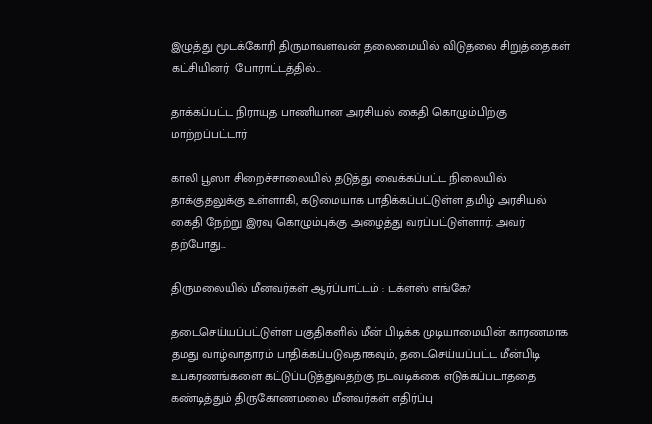இழுத்து மூடக்கோரி திருமாவளவன் தலைமையில் விடுதலை சிறுத்தைகள் கட்சியினர்  போராட்டத்தில்...

தாக்கப்பட்ட நிராயுத பாணியான அரசியல் கைதி கொழும்பிற்கு மாற்றப்பட்டார்

காலி பூஸா சிறைச்சாலையில் தடுத்து வைக்கப்பட்ட நிலையில் தாக்குதலுக்கு உள்ளாகி, கடுமையாக பாதிக்கப்பட்டுள்ள தமிழ் அரசியல் கைதி நேற்று இரவு கொழும்புக்கு அழைத்து வரப்பட்டுள்ளார். அவர் தற்போது...

திருமலையில் மீனவர்கள் ஆர்ப்பாட்டம் : டக்ளஸ் எங்கே?

தடைசெய்யப்பட்டுள்ள பகுதிகளில் மீன் பிடிக்க முடியாமையின் காரணமாக தமது வாழ்வாதாரம் பாதிக்கப்படுவதாகவும், தடைசெய்யப்பட்ட மீன்பிடி உபகரணங்களை கட்டுப்படுத்துவதற்கு நடவடிக்கை எடுக்கப்படாததை கண்டித்தும் திருகோணமலை மீனவர்கள் எதிர்ப்பு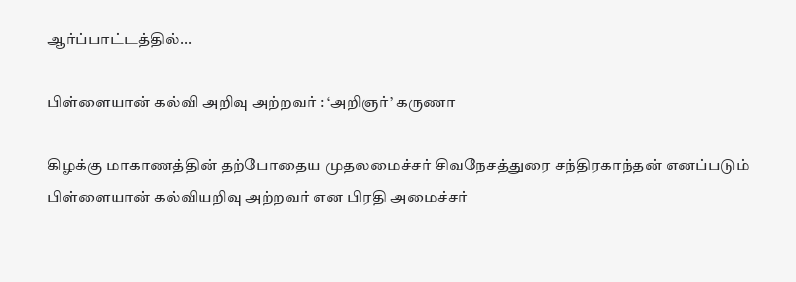ஆர்ப்பாட்டத்தில்...

பிள்ளையான் கல்வி அறிவு அற்றவர் : ‘அறிஞர்’ கருணா

கிழக்கு மாகாணத்தின் தற்போதைய முதலமைச்சர் சிவநேசத்துரை சந்திரகாந்தன் எனப்படும் பிள்ளையான் கல்வியறிவு அற்றவர் என பிரதி அமைச்சர்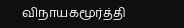விநாயகமூர்த்தி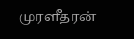முரளீதரன்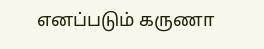எனப்படும் கருணா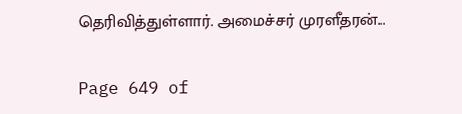தெரிவித்துள்ளார். அமைச்சர் முரளீதரன்...

Page 649 of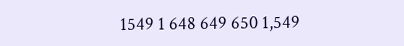1549 1 648 649 650 1,549